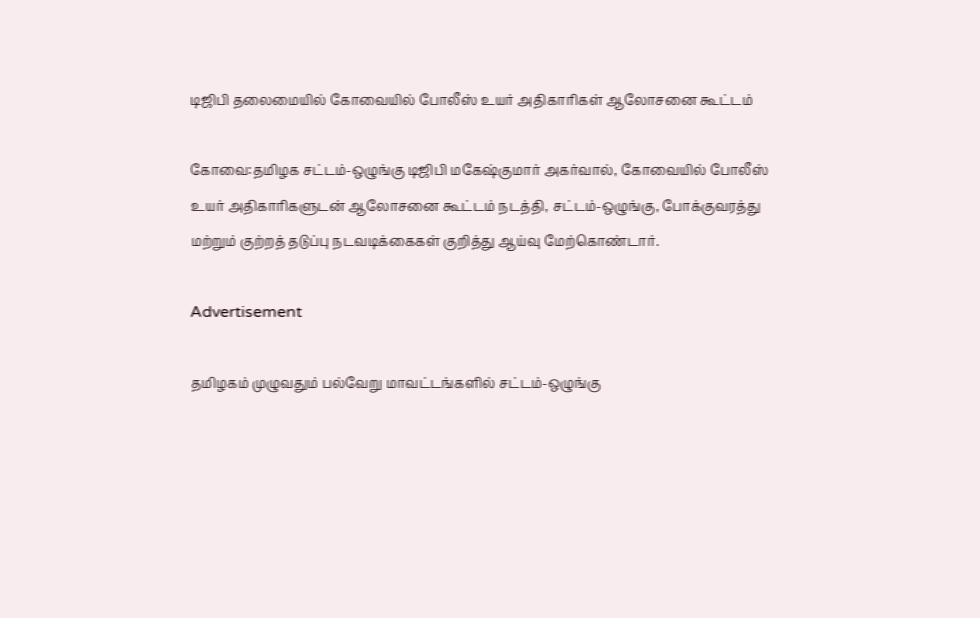டிஜிபி தலைமையில் கோவையில் போலீஸ் உயர் அதிகாரிகள் ஆலோசனை கூட்டம்

கோவை:தமிழக சட்டம்-ஒழுங்கு டிஜிபி மகேஷ்குமார் அகர்வால், கோவையில் போலீஸ் உயர் அதிகாரிகளுடன் ஆலோசனை கூட்டம் நடத்தி, சட்டம்-ஒழுங்கு, போக்குவரத்து மற்றும் குற்றத் தடுப்பு நடவடிக்கைகள் குறித்து ஆய்வு மேற்கொண்டார்.

Advertisement

தமிழகம் முழுவதும் பல்வேறு மாவட்டங்களில் சட்டம்-ஒழுங்கு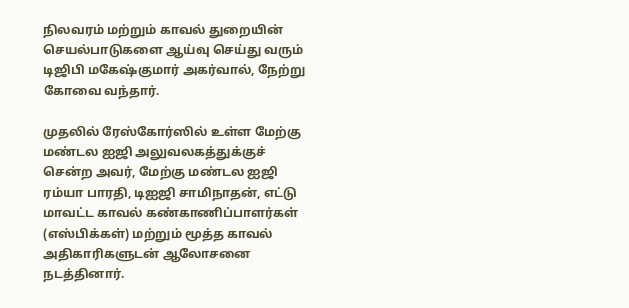நிலவரம் மற்றும் காவல் துறையின் செயல்பாடுகளை ஆய்வு செய்து வரும் டிஜிபி மகேஷ்குமார் அகர்வால், நேற்று கோவை வந்தார்.

முதலில் ரேஸ்கோர்ஸில் உள்ள மேற்கு மண்டல ஐஜி அலுவலகத்துக்குச் சென்ற அவர், மேற்கு மண்டல ஐஜி ரம்யா பாரதி, டிஐஜி சாமிநாதன், எட்டு மாவட்ட காவல் கண்காணிப்பாளர்கள் (எஸ்பிக்கள்) மற்றும் மூத்த காவல் அதிகாரிகளுடன் ஆலோசனை நடத்தினார்.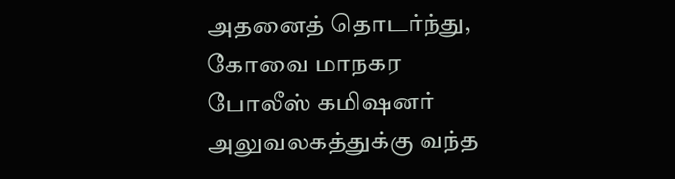அதனைத் தொடர்ந்து, கோவை மாநகர போலீஸ் கமிஷனர் அலுவலகத்துக்கு வந்த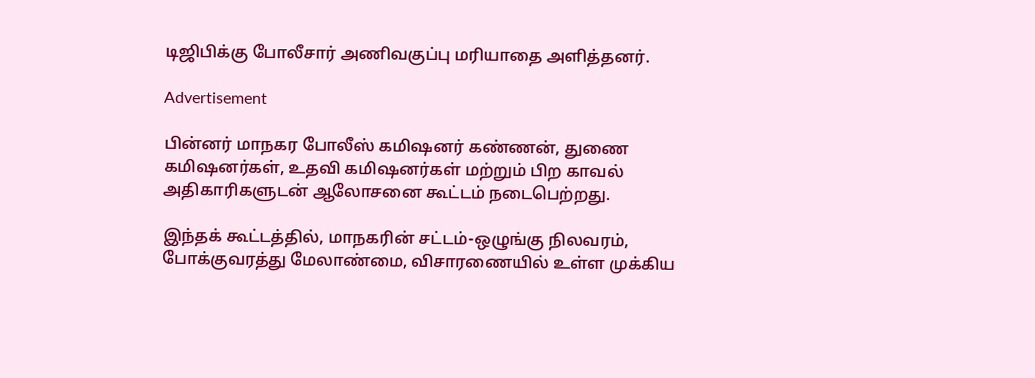டிஜிபிக்கு போலீசார் அணிவகுப்பு மரியாதை அளித்தனர்.

Advertisement

பின்னர் மாநகர போலீஸ் கமிஷனர் கண்ணன், துணை கமிஷனர்கள், உதவி கமிஷனர்கள் மற்றும் பிற காவல் அதிகாரிகளுடன் ஆலோசனை கூட்டம் நடைபெற்றது.

இந்தக் கூட்டத்தில், மாநகரின் சட்டம்-ஒழுங்கு நிலவரம், போக்குவரத்து மேலாண்மை, விசாரணையில் உள்ள முக்கிய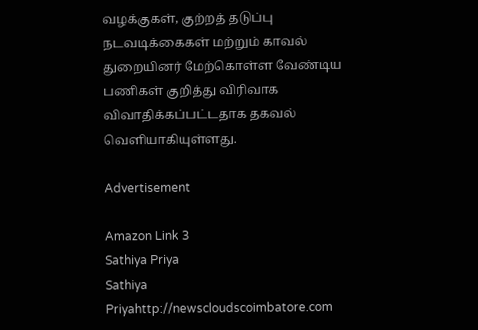வழக்குகள், குற்றத் தடுப்பு நடவடிக்கைகள் மற்றும் காவல் துறையினர் மேற்கொள்ள வேண்டிய பணிகள் குறித்து விரிவாக விவாதிக்கப்பட்டதாக தகவல் வெளியாகியுள்ளது.

Advertisement

Amazon Link 3
Sathiya Priya
Sathiya Priyahttp://newscloudscoimbatore.com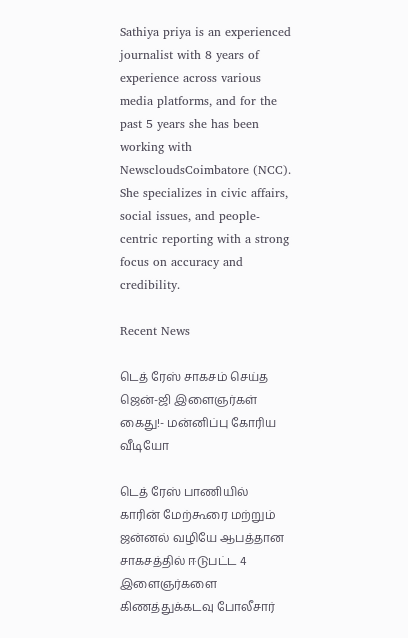Sathiya priya is an experienced journalist with 8 years of experience across various media platforms, and for the past 5 years she has been working with NewscloudsCoimbatore (NCC). She specializes in civic affairs, social issues, and people-centric reporting with a strong focus on accuracy and credibility.

Recent News

டெத் ரேஸ் சாகசம் செய்த ஜென்-ஜி இளைஞர்கள் கைது!- மன்னிப்பு கோரிய வீடியோ

டெத் ரேஸ் பாணியில் காரின் மேற்கூரை மற்றும் ஜன்னல் வழியே ஆபத்தான சாகசத்தில் ஈடுபட்ட 4 இளைஞர்களை கிணத்துக்கடவு போலீசார்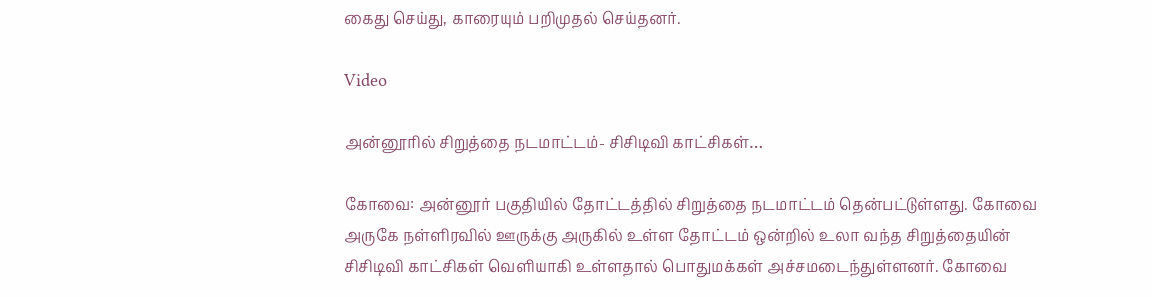கைது செய்து, காரையும் பறிமுதல் செய்தனர்.

Video

அன்னூரில் சிறுத்தை நடமாட்டம்- சிசிடிவி காட்சிகள்…

கோவை: அன்னூர் பகுதியில் தோட்டத்தில் சிறுத்தை நடமாட்டம் தென்பட்டுள்ளது. கோவை அருகே நள்ளிரவில் ஊருக்கு அருகில் உள்ள தோட்டம் ஒன்றில் உலா வந்த சிறுத்தையின் சிசிடிவி காட்சிகள் வெளியாகி உள்ளதால் பொதுமக்கள் அச்சமடைந்துள்ளனர். கோவை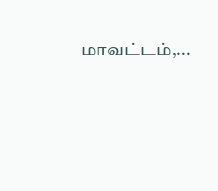மாவட்டம்,...